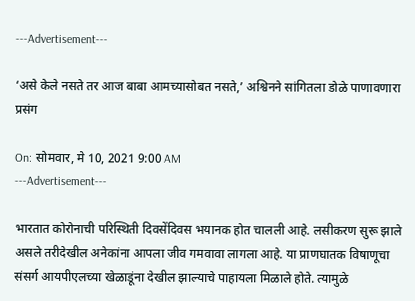---Advertisement---

‘असे केले नसते तर आज बाबा आमच्यासोबत नसते,’ अश्विनने सांगितला डोळे पाणावणारा प्रसंग

On: सोमवार, मे 10, 2021 9:00 AM
---Advertisement---

भारतात कोरोनाची परिस्थिती दिवसेंदिवस भयानक होत चालली आहे. लसीकरण सुरू झाले असले तरीदेखील अनेकांना आपला जीव गमवावा लागला आहे. या प्राणघातक विषाणूचा संसर्ग आयपीएलच्या खेळाडूंना देखील झाल्याचे पाहायला मिळाले होते. त्यामुळे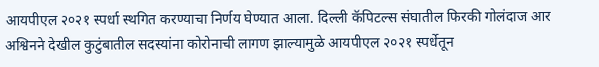आयपीएल २०२१ स्पर्धा स्थगित करण्याचा निर्णय घेण्यात आला. दिल्ली कॅपिटल्स संघातील फिरकी गोलंदाज आर अश्विनने देखील कुटुंबातील सदस्यांना कोरोनाची लागण झाल्यामुळे आयपीएल २०२१ स्पर्धेतून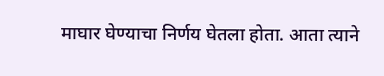माघार घेण्याचा निर्णय घेतला होता. आता त्याने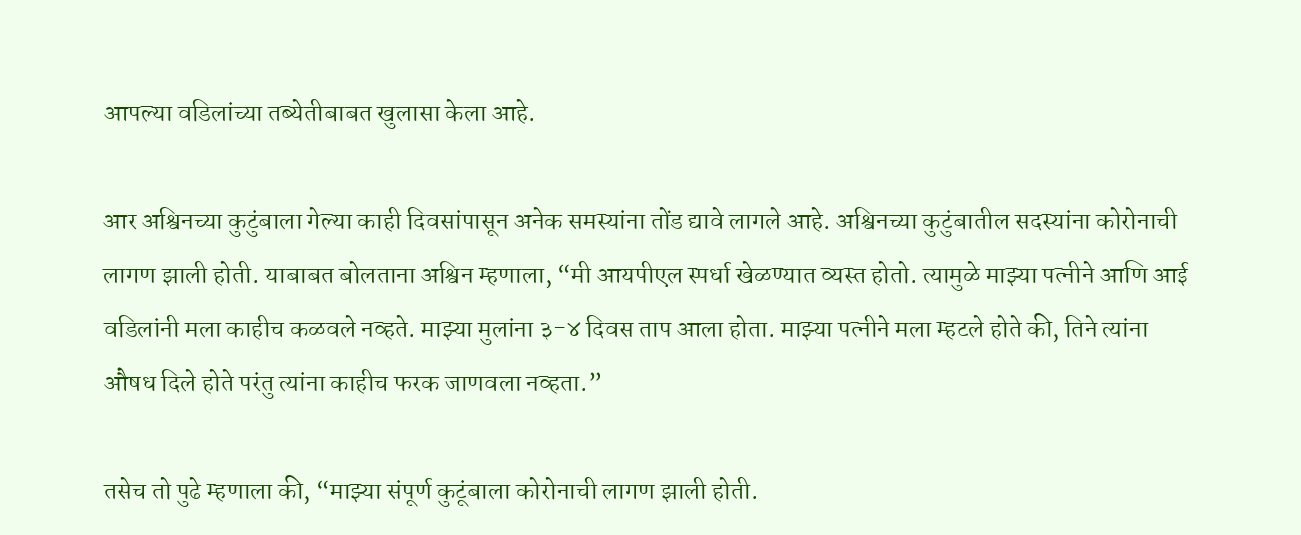आपल्या वडिलांच्या तब्येतीबाबत खुलासा केला आहे.

आर अश्विनच्या कुटुंबाला गेल्या काही दिवसांपासून अनेक समस्यांना तोंड द्यावे लागले आहे. अश्विनच्या कुटुंबातील सदस्यांना कोरोनाची लागण झाली होती. याबाबत बोलताना अश्विन म्हणाला, “मी आयपीएल स्पर्धा खेळण्यात व्यस्त होतो. त्यामुळे माझ्या पत्नीने आणि आई वडिलांनी मला काहीच कळवले नव्हते. माझ्या मुलांना ३-४ दिवस ताप आला होता. माझ्या पत्नीने मला म्हटले होते की, तिने त्यांना औषध दिले होते परंतु त्यांना काहीच फरक जाणवला नव्हता.”

तसेच तो पुढे म्हणाला की, “माझ्या संपूर्ण कुटूंबाला कोरोनाची लागण झाली होती.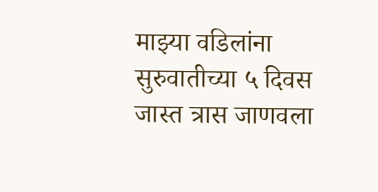माझ्या वडिलांना सुरुवातीच्या ५ दिवस जास्त त्रास जाणवला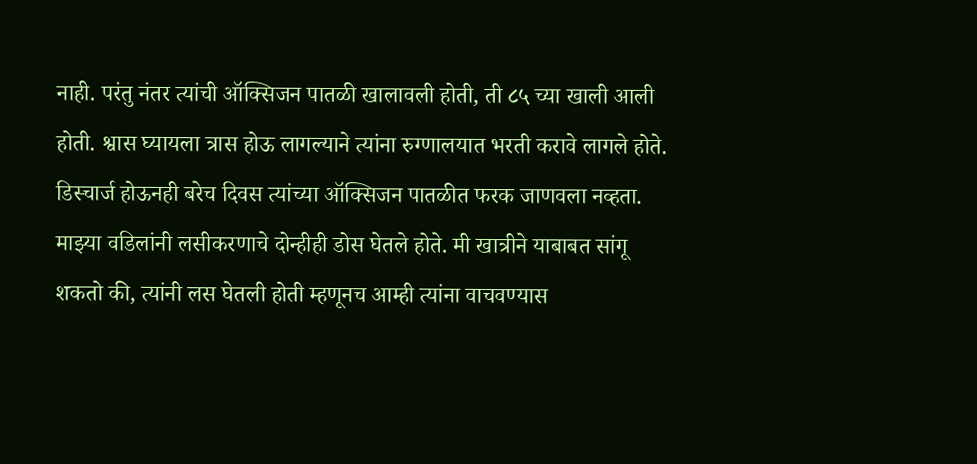नाही. परंतु नंतर त्यांची ऑक्सिजन पातळी खालावली होती, ती ८५ च्या खाली आली होती. श्वास घ्यायला त्रास होऊ लागल्याने त्यांना रुग्णालयात भरती करावे लागले होते. डिस्चार्ज होऊनही बरेच दिवस त्यांच्या ऑक्सिजन पातळीत फरक जाणवला नव्हता. माझ्या वडिलांनी लसीकरणाचे दोन्हीही डोस घेतले होते. मी खात्रीने याबाबत सांगू शकतो की, त्यांनी लस घेतली होती म्हणूनच आम्ही त्यांना वाचवण्यास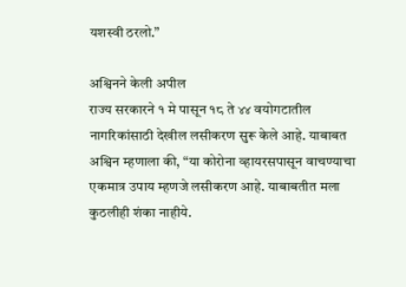यशस्वी ठरलो.”

अश्विनने केली अपील
राज्य सरकारने १ मे पासून १८ ते ४४ वयोगटातील नागरिकांसाठी देखील लसीकरण सुरू केले आहे. याबाबत अश्विन म्हणाला की, “या कोरोना व्हायरसपासून वाचण्याचा एकमात्र उपाय म्हणजे लसीकरण आहे. याबाबतीत मला कुठलीही शंका नाहीये.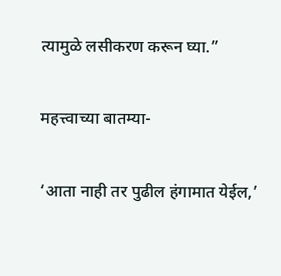त्यामुळे लसीकरण करून घ्या.”

महत्त्वाच्या बातम्या-

‘आता नाही तर पुढील हंगामात येईल,’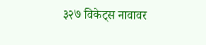३२७ विकेट्स नावावर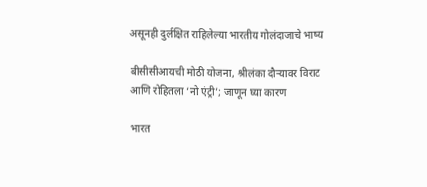असूनही दुर्लक्षित राहिलेल्या भारतीय गोलंदाजाचे भाष्य

बीसीसीआयची मोठी योजना, श्रीलंका दौऱ्यावर विराट आणि रोहितला ‘नो एंट्री’; जाणून घ्या कारण

भारत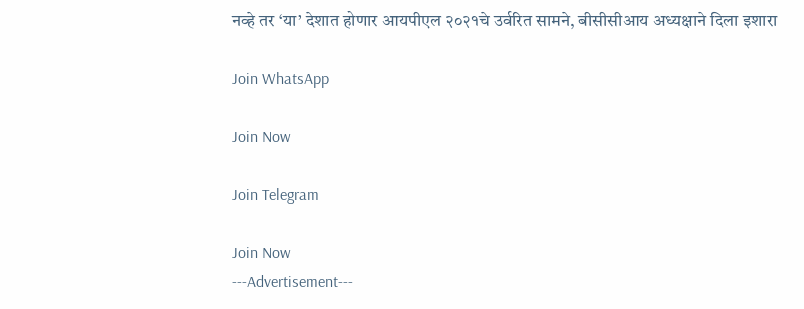नव्हे तर ‘या’ देशात होणार आयपीएल २०२१चे उर्वरित सामने, बीसीसीआय अध्यक्षाने दिला इशारा

Join WhatsApp

Join Now

Join Telegram

Join Now
---Advertisement---